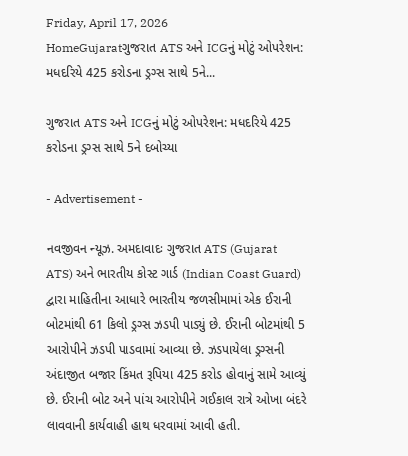Friday, April 17, 2026
HomeGujaratગુજરાત ATS અને ICGનું મોટું ઓપરેશન: મધદરિયે 425 કરોડના ડ્રગ્સ સાથે 5ને...

ગુજરાત ATS અને ICGનું મોટું ઓપરેશન: મધદરિયે 425 કરોડના ડ્રગ્સ સાથે 5ને દબોચ્યા

- Advertisement -

નવજીવન ન્યૂઝ. અમદાવાદઃ ગુજરાત ATS (Gujarat ATS) અને ભારતીય કોસ્ટ ગાર્ડ (Indian Coast Guard) દ્વારા માહિતીના આધારે ભારતીય જળસીમામાં એક ઈરાની બોટમાંથી 61 કિલો ડ્રગ્સ ઝડપી પાડ્યું છે. ઈરાની બોટમાંથી 5 આરોપીને ઝડપી પાડવામાં આવ્યા છે. ઝડપાયેલા ડ્રગ્સની અંદાજીત બજાર કિંમત રૂપિયા 425 કરોડ હોવાનું સામે આવ્યું છે. ઈરાની બોટ અને પાંચ આરોપીને ગઈકાલ રાત્રે ઓખા બંદરે લાવવાની કાર્યવાહી હાથ ધરવામાં આવી હતી.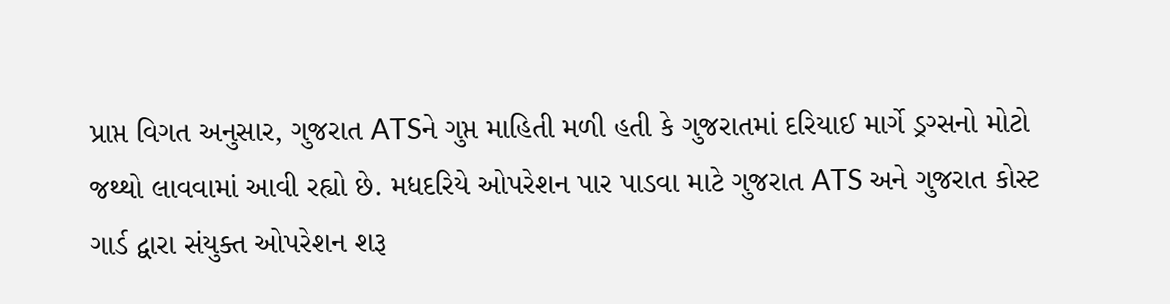પ્રાપ્ત વિગત અનુસાર, ગુજરાત ATSને ગુપ્ત માહિતી મળી હતી કે ગુજરાતમાં દરિયાઈ માર્ગે ડ્રગ્સનો મોટો જથ્થો લાવવામાં આવી રહ્યો છે. મધદરિયે ઓપરેશન પાર પાડવા માટે ગુજરાત ATS અને ગુજરાત કોસ્ટ ગાર્ડ દ્વારા સંયુક્ત ઓપરેશન શરૂ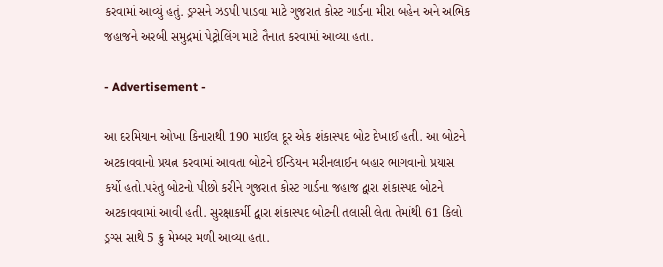કરવામાં આવ્યું હતું. ડ્રગ્સને ઝડપી પાડવા માટે ગુજરાત કોસ્ટ ગાર્ડના મીરા બહેન અને અભિક જહાજને અરબી સમુદ્રમાં પેટ્રોલિંગ માટે તૈનાત કરવામાં આવ્યા હતા.

- Advertisement -

આ દરમિયાન ઓખા કિનારાથી 190 માઈલ દૂર એક શંકાસ્પદ બોટ દેખાઈ હતી. આ બોટને અટકાવવાનો પ્રયત્ન કરવામાં આવતા બોટને ઈન્ડિયન મરીનલાઈન બહાર ભાગવાનો પ્રયાસ કર્યો હતો.પરંતુ બોટનો પીછો કરીને ગુજરાત કોસ્ટ ગાર્ડના જહાજ દ્વારા શંકાસ્પદ બોટને અટકાવવામાં આવી હતી. સુરક્ષાકર્મી દ્વારા શંકાસ્પદ બોટની તલાસી લેતા તેમાંથી 61 કિલો ડ્રગ્સ સાથે 5 ક્રુ મેમ્બર મળી આવ્યા હતા.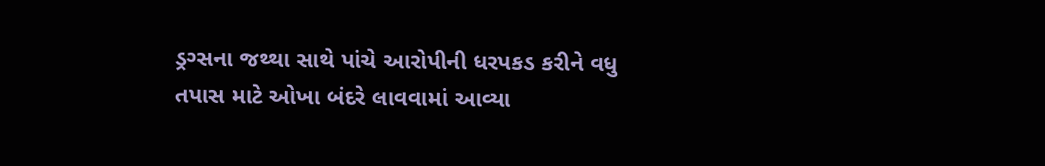ડ્રગ્સના જથ્થા સાથે પાંચે આરોપીની ધરપકડ કરીને વધુ તપાસ માટે ઓખા બંદરે લાવવામાં આવ્યા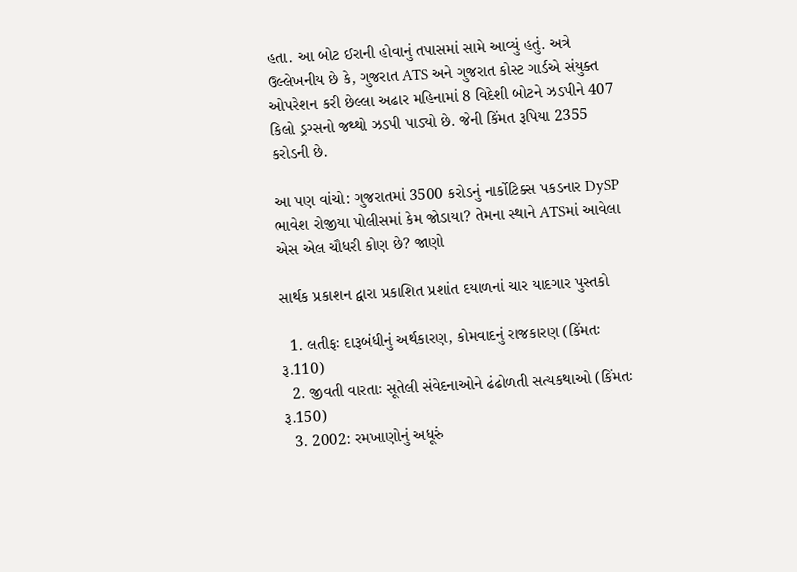હતા. આ બોટ ઈરાની હોવાનું તપાસમાં સામે આવ્યું હતું. અત્રે ઉલ્લેખનીય છે કે, ગુજરાત ATS અને ગુજરાત કોસ્ટ ગાર્ડએ સંયુક્ત ઓપરેશન કરી છેલ્લા અઢાર મહિનામાં 8 વિદેશી બોટને ઝડપીને 407 કિલો ડ્રગ્સનો જથ્થો ઝડપી પાડ્યો છે. જેની કિંમત રૂપિયા 2355 કરોડની છે.

આ પણ વાંચો: ગુજરાતમાં 3500 કરોડનું નાર્કોટિક્સ પકડનાર DySP ભાવેશ રોજીયા પોલીસમાં કેમ જોડાયા? તેમના સ્થાને ATSમાં આવેલા એસ એલ ચૌધરી કોણ છે? જાણો

સાર્થક પ્રકાશન દ્વારા પ્રકાશિત પ્રશાંત દયાળનાં ચાર યાદગાર પુસ્તકો

  1. લતીફઃ દારૂબંધીનું અર્થકારણ, કોમવાદનું રાજકારણ (કિંમતઃ રૂ.110)
  2. જીવતી વારતાઃ સૂતેલી સંવેદનાઓને ઢંઢોળતી સત્યકથાઓ (કિંમતઃ રૂ.150)
  3. 2002: રમખાણોનું અધૂરું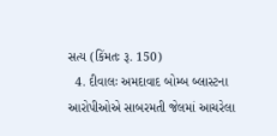સત્ય (કિંમતઃ રૂ. 150)
  4. દીવાલઃ અમદાવાદ બોમ્બ બ્લાસ્ટના આરોપીઓએ સાબરમતી જેલમાં આચરેલા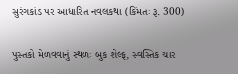સુરંગકાંડ પર આધારિત નવલકથા (કિંમતઃ રૂ. 300)

પુસ્તકો મેળવવાનું સ્થળઃ બુક શેલ્ફ, સ્વસ્તિક ચાર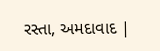રસ્તા, અમદાવાદ |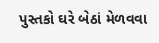પુસ્તકો ઘરે બેઠાં મેળવવા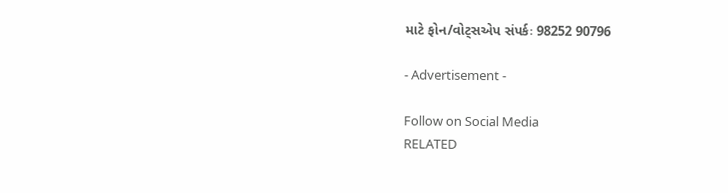માટે ફોન/વોટ્સએપ સંપર્કઃ 98252 90796

- Advertisement -

Follow on Social Media
RELATED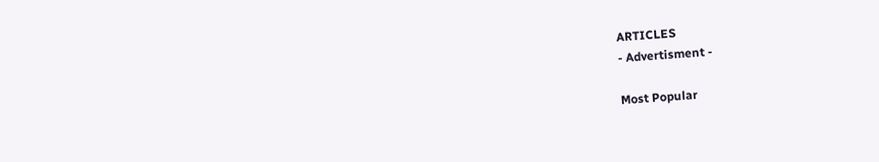ARTICLES
- Advertisment -

Most Popular